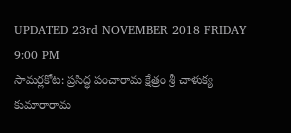UPDATED 23rd NOVEMBER 2018 FRIDAY 9:00 PM
సామర్లకోట: ప్రసిద్ధ పంచారామ క్షేత్రం శ్రీ చాళుక్య కుమారారామ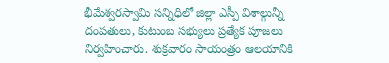భీమేశ్వరస్వామి సన్నిధిలో జిల్లా ఎస్పీ విశాల్గున్నీ దంపతులు, కుటుంబ సభ్యులు ప్రత్యేక పూజలు నిర్వహించారు. శుక్రవారం సాయంత్రం ఆలయానికి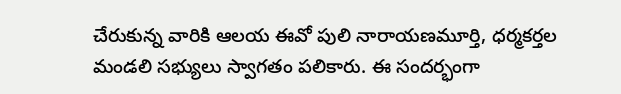చేరుకున్న వారికి ఆలయ ఈవో పులి నారాయణమూర్తి, ధర్మకర్తల మండలి సభ్యులు స్వాగతం పలికారు. ఈ సందర్భంగా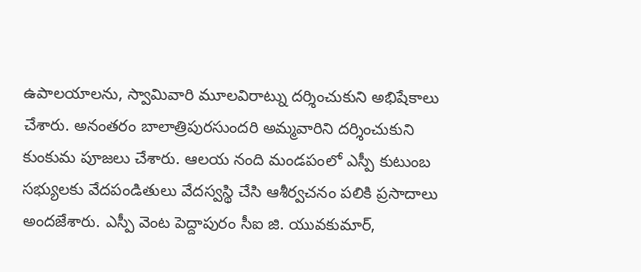ఉపాలయాలను, స్వామివారి మూలవిరాట్ను దర్శించుకుని అభిషేకాలు చేశారు. అనంతరం బాలాత్రిపురసుందరి అమ్మవారిని దర్శించుకుని కుంకుమ పూజలు చేశారు. ఆలయ నంది మండపంలో ఎస్పీ కుటుంబ సభ్యులకు వేదపండితులు వేదస్వస్థి చేసి ఆశీర్వచనం పలికి ప్రసాదాలు అందజేశారు. ఎస్పీ వెంట పెద్దాపురం సీఐ జి. యువకుమార్,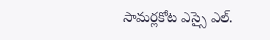సామర్లకోట ఎస్సై ఎల్.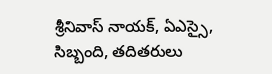శ్రీనివాస్ నాయక్, ఏఎస్సై, సిబ్బంది, తదితరులు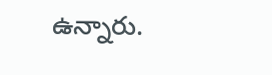ఉన్నారు.